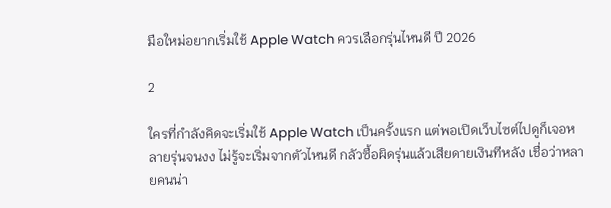มือใหม่อยากเริ่มใช้ Apple Watch ควรเลือกรุ่นไหนดี ปี 2026

2

ใครที่กำลังคิดจะเริ่มใช้ Apple Watch เป็นครั้งแรก แต่พอเปิดเว็บไซต์ไปดูก็เจอหลายรุ่นจนงง ไม่รู้จะเริ่มจากตัวไหนดี กลัวซื้อผิดรุ่นแล้วเสียดายเงินทีหลัง เชื่อว่าหลายคนน่า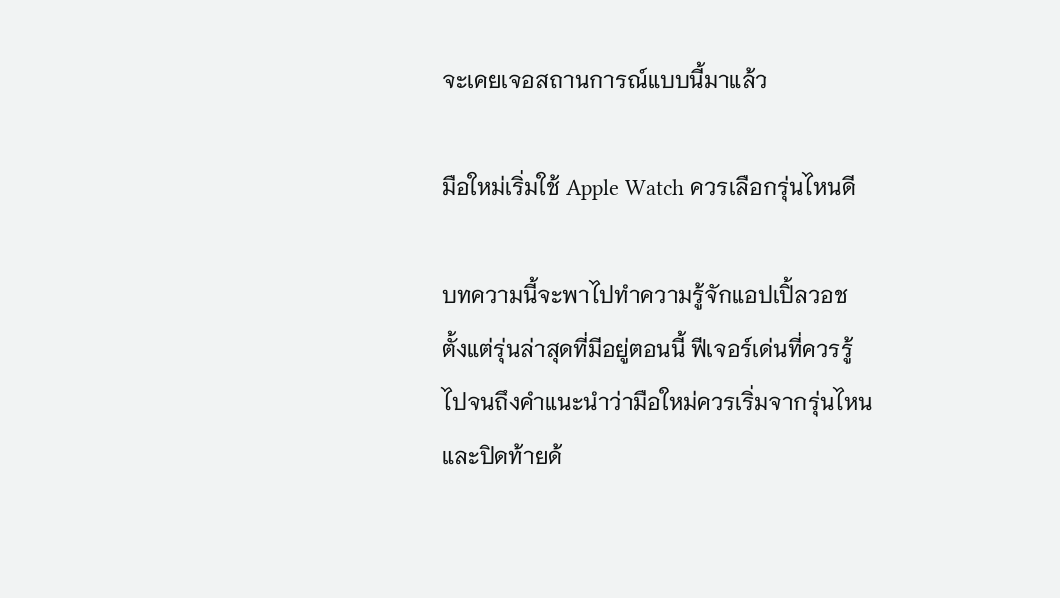จะเคยเจอสถานการณ์แบบนี้มาแล้ว

มือใหม่เริ่มใช้ Apple Watch ควรเลือกรุ่นไหนดี

บทความนี้จะพาไปทำความรู้จักแอปเปิ้ลวอช ตั้งแต่รุ่นล่าสุดที่มีอยู่ตอนนี้ ฟีเจอร์เด่นที่ควรรู้ ไปจนถึงคำแนะนำว่ามือใหม่ควรเริ่มจากรุ่นไหน และปิดท้ายด้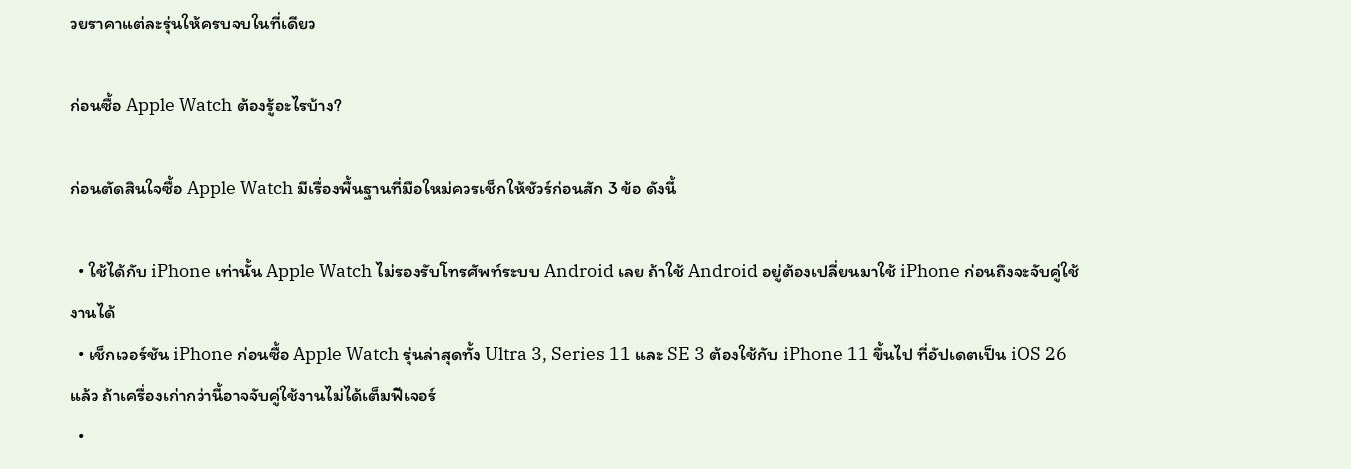วยราคาแต่ละรุ่นให้ครบจบในที่เดียว

ก่อนซื้อ Apple Watch ต้องรู้อะไรบ้าง?

ก่อนตัดสินใจซื้อ Apple Watch มีเรื่องพื้นฐานที่มือใหม่ควรเช็กให้ชัวร์ก่อนสัก 3 ข้อ ดังนี้

  • ใช้ได้กับ iPhone เท่านั้น Apple Watch ไม่รองรับโทรศัพท์ระบบ Android เลย ถ้าใช้ Android อยู่ต้องเปลี่ยนมาใช้ iPhone ก่อนถึงจะจับคู่ใช้งานได้
  • เช็กเวอร์ชัน iPhone ก่อนซื้อ Apple Watch รุ่นล่าสุดทั้ง Ultra 3, Series 11 และ SE 3 ต้องใช้กับ iPhone 11 ขึ้นไป ที่อัปเดตเป็น iOS 26 แล้ว ถ้าเครื่องเก่ากว่านี้อาจจับคู่ใช้งานไม่ได้เต็มฟีเจอร์
  •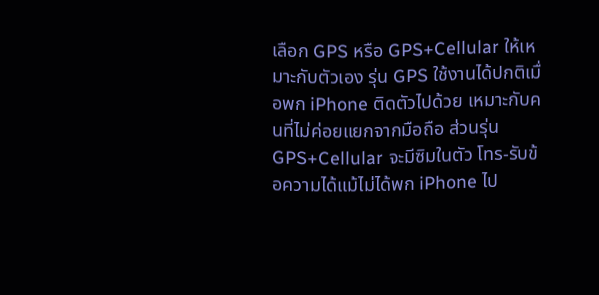เลือก GPS หรือ GPS+Cellular ให้เหมาะกับตัวเอง รุ่น GPS ใช้งานได้ปกติเมื่อพก iPhone ติดตัวไปด้วย เหมาะกับคนที่ไม่ค่อยแยกจากมือถือ ส่วนรุ่น GPS+Cellular จะมีซิมในตัว โทร-รับข้อความได้แม้ไม่ได้พก iPhone ไป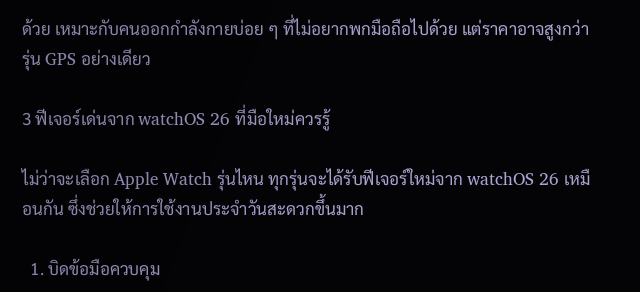ด้วย เหมาะกับคนออกกำลังกายบ่อย ๆ ที่ไม่อยากพกมือถือไปด้วย แต่ราคาอาจสูงกว่ารุ่น GPS อย่างเดียว

3 ฟีเจอร์เด่นจาก watchOS 26 ที่มือใหม่ควรรู้

ไม่ว่าจะเลือก Apple Watch รุ่นไหน ทุกรุ่นจะได้รับฟีเจอร์ใหม่จาก watchOS 26 เหมือนกัน ซึ่งช่วยให้การใช้งานประจำวันสะดวกขึ้นมาก

  1. บิดข้อมือควบคุม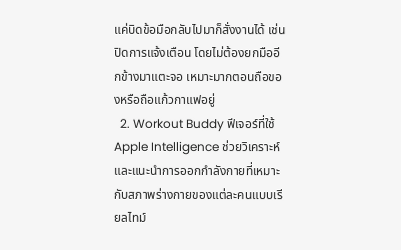แค่บิดข้อมือกลับไปมาก็สั่งงานได้ เช่น ปิดการแจ้งเตือน โดยไม่ต้องยกมืออีกข้างมาแตะจอ เหมาะมากตอนถือของหรือถือแก้วกาแฟอยู่
  2. Workout Buddy ฟีเจอร์ที่ใช้ Apple Intelligence ช่วยวิเคราะห์และแนะนำการออกกำลังกายที่เหมาะกับสภาพร่างกายของแต่ละคนแบบเรียลไทม์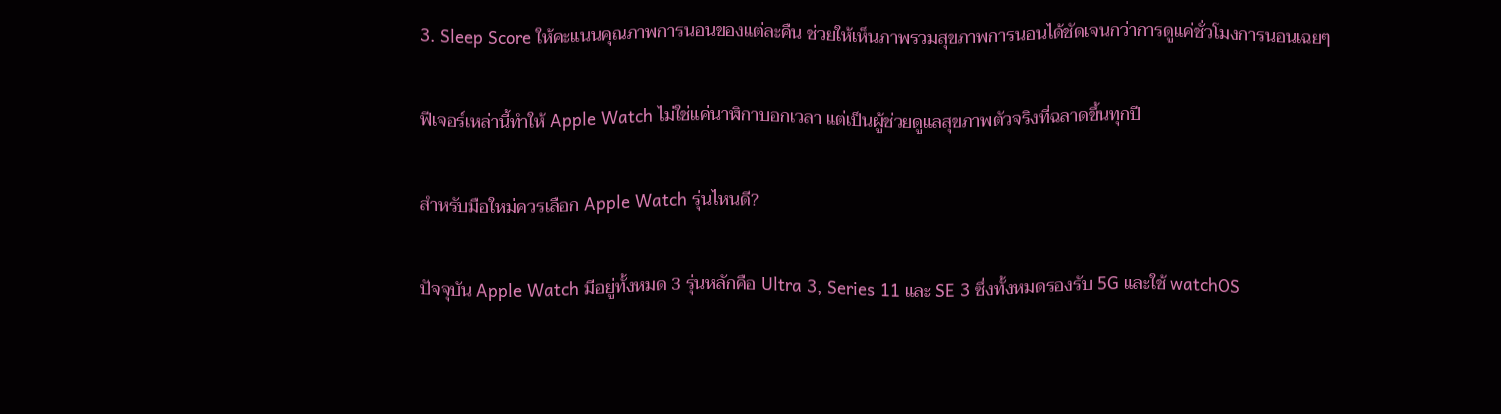3. Sleep Score ให้คะแนนคุณภาพการนอนของแต่ละคืน ช่วยให้เห็นภาพรวมสุขภาพการนอนได้ชัดเจนกว่าการดูแค่ชั่วโมงการนอนเฉยๆ

ฟีเจอร์เหล่านี้ทำให้ Apple Watch ไม่ใช่แค่นาฬิกาบอกเวลา แต่เป็นผู้ช่วยดูแลสุขภาพตัวจริงที่ฉลาดขึ้นทุกปี

สำหรับมือใหม่ควรเลือก Apple Watch รุ่นไหนดี?

ปัจจุบัน Apple Watch มีอยู่ทั้งหมด 3 รุ่นหลักคือ Ultra 3, Series 11 และ SE 3 ซึ่งทั้งหมดรองรับ 5G และใช้ watchOS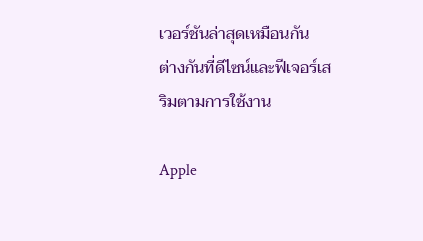เวอร์ชันล่าสุดเหมือนกัน ต่างกันที่ดีไซน์และฟีเจอร์เสริมตามการใช้งาน

Apple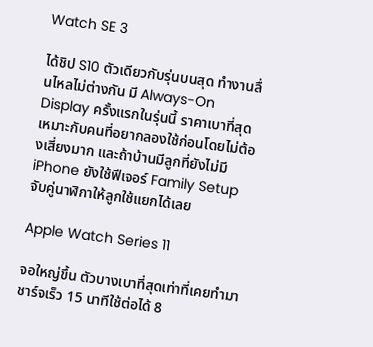Watch SE 3

ได้ชิป S10 ตัวเดียวกับรุ่นบนสุด ทำงานลื่นไหลไม่ต่างกัน มี Always-On Display ครั้งแรกในรุ่นนี้ ราคาเบาที่สุด เหมาะกับคนที่อยากลองใช้ก่อนโดยไม่ต้องเสี่ยงมาก และถ้าบ้านมีลูกที่ยังไม่มี iPhone ยังใช้ฟีเจอร์ Family Setup จับคู่นาฬิกาให้ลูกใช้แยกได้เลย

Apple Watch Series 11

จอใหญ่ขึ้น ตัวบางเบาที่สุดเท่าที่เคยทำมา ชาร์จเร็ว 15 นาทีใช้ต่อได้ 8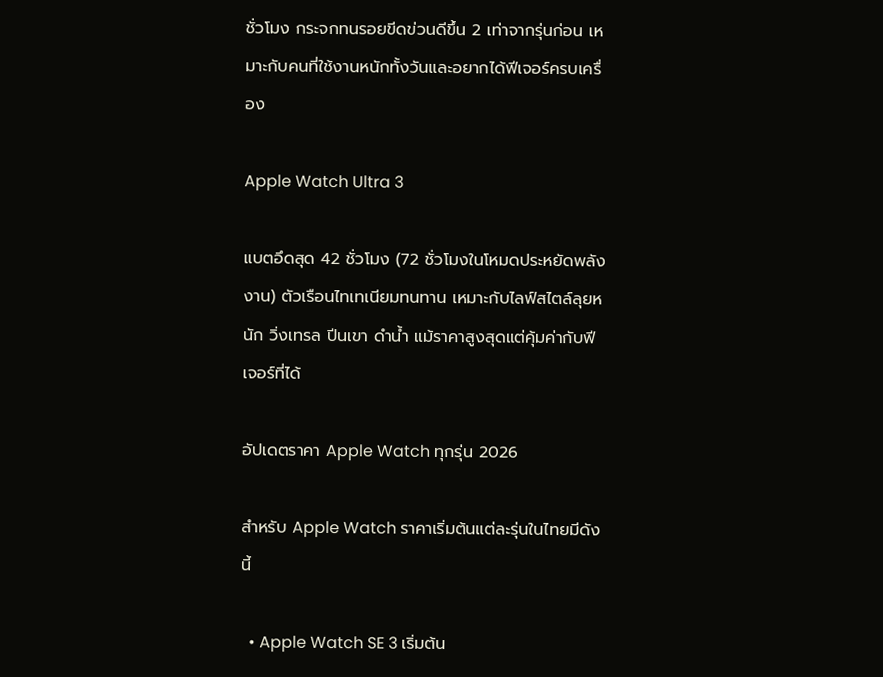ชั่วโมง กระจกทนรอยขีดข่วนดีขึ้น 2 เท่าจากรุ่นก่อน เหมาะกับคนที่ใช้งานหนักทั้งวันและอยากได้ฟีเจอร์ครบเครื่อง

Apple Watch Ultra 3

แบตอึดสุด 42 ชั่วโมง (72 ชั่วโมงในโหมดประหยัดพลังงาน) ตัวเรือนไทเทเนียมทนทาน เหมาะกับไลฟ์สไตล์ลุยหนัก วิ่งเทรล ปีนเขา ดำน้ำ แม้ราคาสูงสุดแต่คุ้มค่ากับฟีเจอร์ที่ได้

อัปเดตราคา Apple Watch ทุกรุ่น 2026

สำหรับ Apple Watch ราคาเริ่มต้นแต่ละรุ่นในไทยมีดังนี้

  • Apple Watch SE 3 เริ่มต้น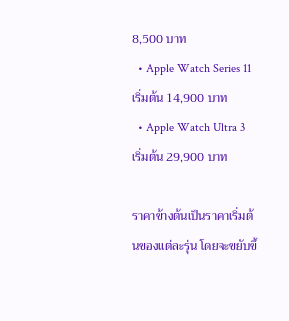8,500 บาท
  • Apple Watch Series 11 เริ่มต้น 14,900 บาท
  • Apple Watch Ultra 3 เริ่มต้น 29,900 บาท

ราคาข้างต้นเป็นราคาเริ่มต้นของแต่ละรุ่น โดยจะขยับขึ้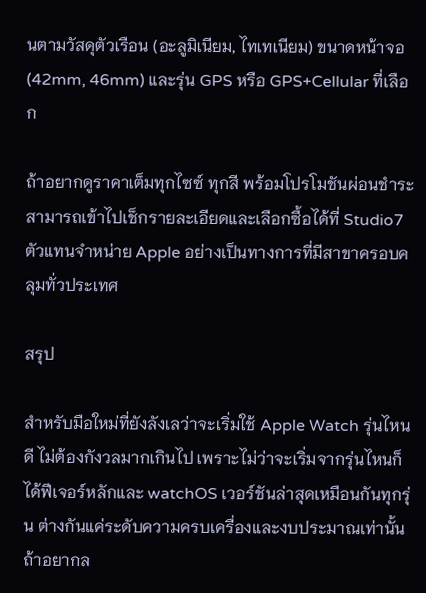นตามวัสดุตัวเรือน (อะลูมิเนียม, ไทเทเนียม) ขนาดหน้าจอ (42mm, 46mm) และรุ่น GPS หรือ GPS+Cellular ที่เลือก

ถ้าอยากดูราคาเต็มทุกไซซ์ ทุกสี พร้อมโปรโมชันผ่อนชำระ สามารถเข้าไปเช็กรายละเอียดและเลือกซื้อได้ที่ Studio7 ตัวแทนจำหน่าย Apple อย่างเป็นทางการที่มีสาขาครอบคลุมทั่วประเทศ

สรุป

สำหรับมือใหม่ที่ยังลังเลว่าจะเริ่มใช้ Apple Watch รุ่นไหนดี ไม่ต้องกังวลมากเกินไป เพราะไม่ว่าจะเริ่มจากรุ่นไหนก็ได้ฟีเจอร์หลักและ watchOS เวอร์ชันล่าสุดเหมือนกันทุกรุ่น ต่างกันแค่ระดับความครบเครื่องและงบประมาณเท่านั้น ถ้าอยากล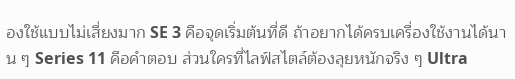องใช้แบบไม่เสี่ยงมาก SE 3 คือจุดเริ่มต้นที่ดี ถ้าอยากได้ครบเครื่องใช้งานได้นาน ๆ Series 11 คือคำตอบ ส่วนใครที่ไลฟ์สไตล์ต้องลุยหนักจริง ๆ Ultra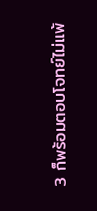3 ก็พร้อมตอบโจทย์ไม่แพ้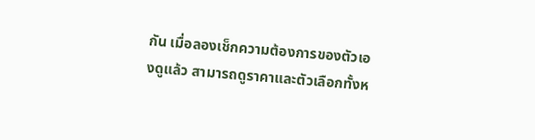กัน เมื่อลองเช็กความต้องการของตัวเองดูแล้ว สามารถดูราคาและตัวเลือกทั้งห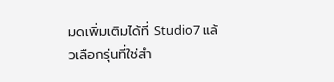มดเพิ่มเติมได้ที่ Studio7 แล้วเลือกรุ่นที่ใช่สำ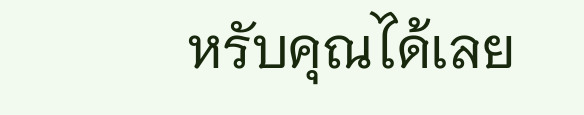หรับคุณได้เลย